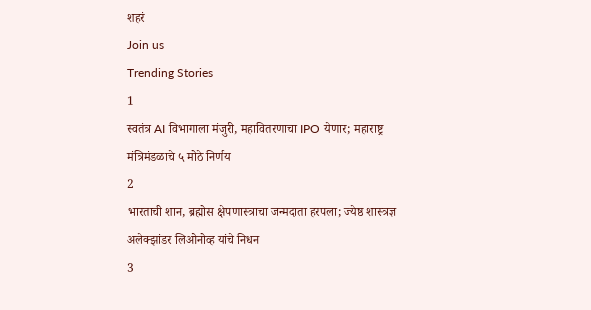शहरं
Join us
Trending Stories
1
स्वतंत्र AI विभागाला मंजुरी, महावितरणाचा IPO येणार; महाराष्ट्र मंत्रिमंडळाचे ५ मोठे निर्णय
2
भारताची शान, ब्रह्मोस क्षेपणास्त्राचा जन्मदाता हरपला; ज्येष्ठ शास्त्रज्ञ अलेक्झांडर लिओनोव्ह यांचे निधन
3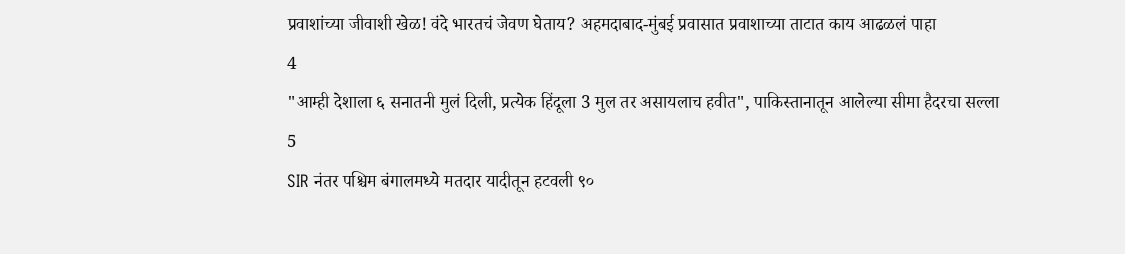प्रवाशांच्या जीवाशी खेळ! वंदे भारतचं जेवण घेताय? अहमदाबाद-मुंबई प्रवासात प्रवाशाच्या ताटात काय आढळलं पाहा
4
"आम्ही देशाला ६ सनातनी मुलं दिली, प्रत्येक हिंदूला 3 मुल तर असायलाच हवीत", पाकिस्तानातून आलेल्या सीमा हैदरचा सल्ला
5
SIR नंतर पश्चिम बंगालमध्ये मतदार यादीतून हटवली ९०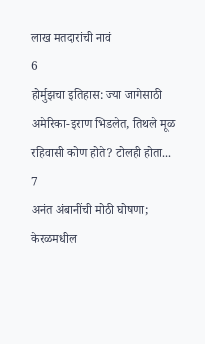लाख मतदारांची नावं
6
होर्मुझचा इतिहास: ज्या जागेसाठी अमेरिका-इराण भिडलेत, तिथले मूळ रहिवासी कोण होते? टोलही होता...
7
अनंत अंबानींची मोठी घोषणा; केरळमधील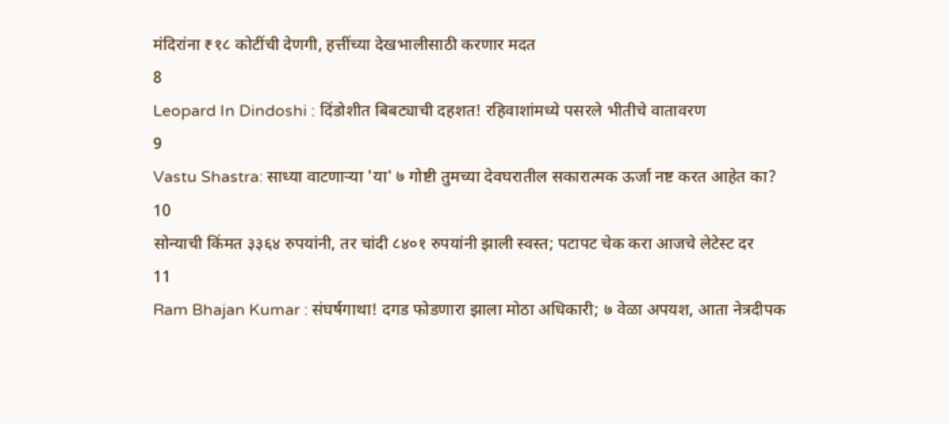मंदिरांना ₹१८ कोटींची देणगी, हत्तींच्या देखभालीसाठी करणार मदत
8
Leopard In Dindoshi : दिंडोशीत बिबट्याची दहशत! रहिवाशांमध्ये पसरले भीतीचे वातावरण
9
Vastu Shastra: साध्या वाटणाऱ्या 'या' ७ गोष्टी तुमच्या देवघरातील सकारात्मक ऊर्जा नष्ट करत आहेत का?
10
सोन्याची किंमत ३३६४ रुपयांनी, तर चांदी ८४०१ रुपयांनी झाली स्वस्त; पटापट चेक करा आजचे लेटेस्ट दर
11
Ram Bhajan Kumar : संघर्षगाथा! दगड फोडणारा झाला मोठा अधिकारी; ७ वेळा अपयश, आता नेत्रदीपक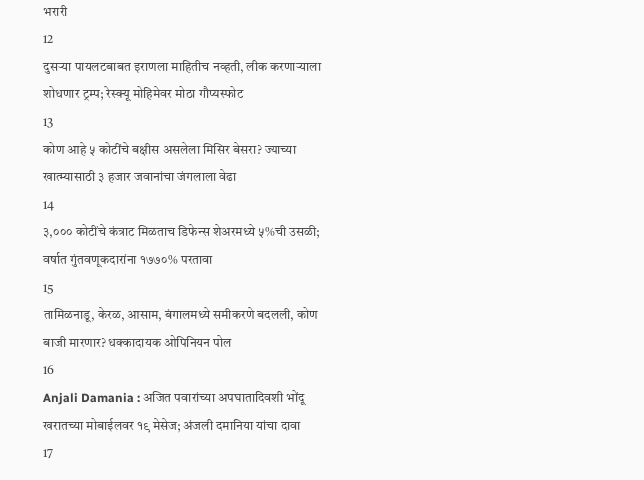भरारी
12
दुसऱ्या पायलटबाबत इराणला माहितीच नव्हती, लीक करणाऱ्याला शोधणार ट्रम्प; रेस्क्यू मोहिमेवर मोठा गौप्यस्फोट
13
कोण आहे ५ कोटींचे बक्षीस असलेला मिसिर बेसरा? ज्याच्या खात्म्यासाठी ३ हजार जवानांचा जंगलाला वेढा
14
३,००० कोटींचे कंत्राट मिळताच डिफेन्स शेअरमध्ये ५%ची उसळी; वर्षात गुंतवणूकदारांना १७७०% परतावा
15
तामिळनाडू, केरळ, आसाम, बंगालमध्ये समीकरणे बदलली, कोण बाजी मारणार? धक्कादायक ओपिनियन पोल
16
Anjali Damania : अजित पवारांच्या अपघातादिवशी भोंदू खरातच्या मोबाईलवर १९ मेसेज; अंजली दमानिया यांचा दावा
17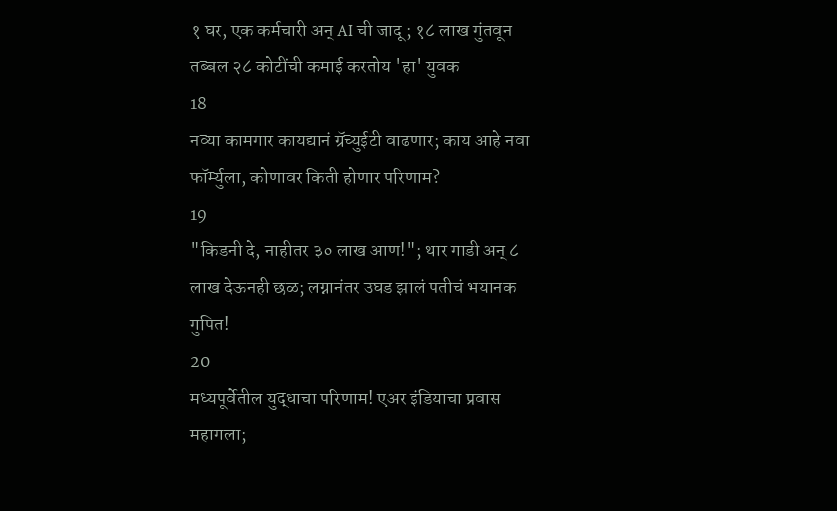१ घर, एक कर्मचारी अन् AI ची जादू; १८ लाख गुंतवून तब्बल २८ कोटींची कमाई करतोय 'हा' युवक
18
नव्या कामगार कायद्यानं ग्रॅच्युईटी वाढणार; काय आहे नवा फॉर्म्युला, कोणावर किती होणार परिणाम?
19
"किडनी दे, नाहीतर ३० लाख आण!"; थार गाडी अन् ८ लाख देऊनही छळ; लग्नानंतर उघड झालं पतीचं भयानक गुपित!
20
मध्यपूर्वेतील युद्धाचा परिणाम! एअर इंडियाचा प्रवास महागला;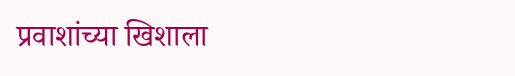प्रवाशांच्या खिशाला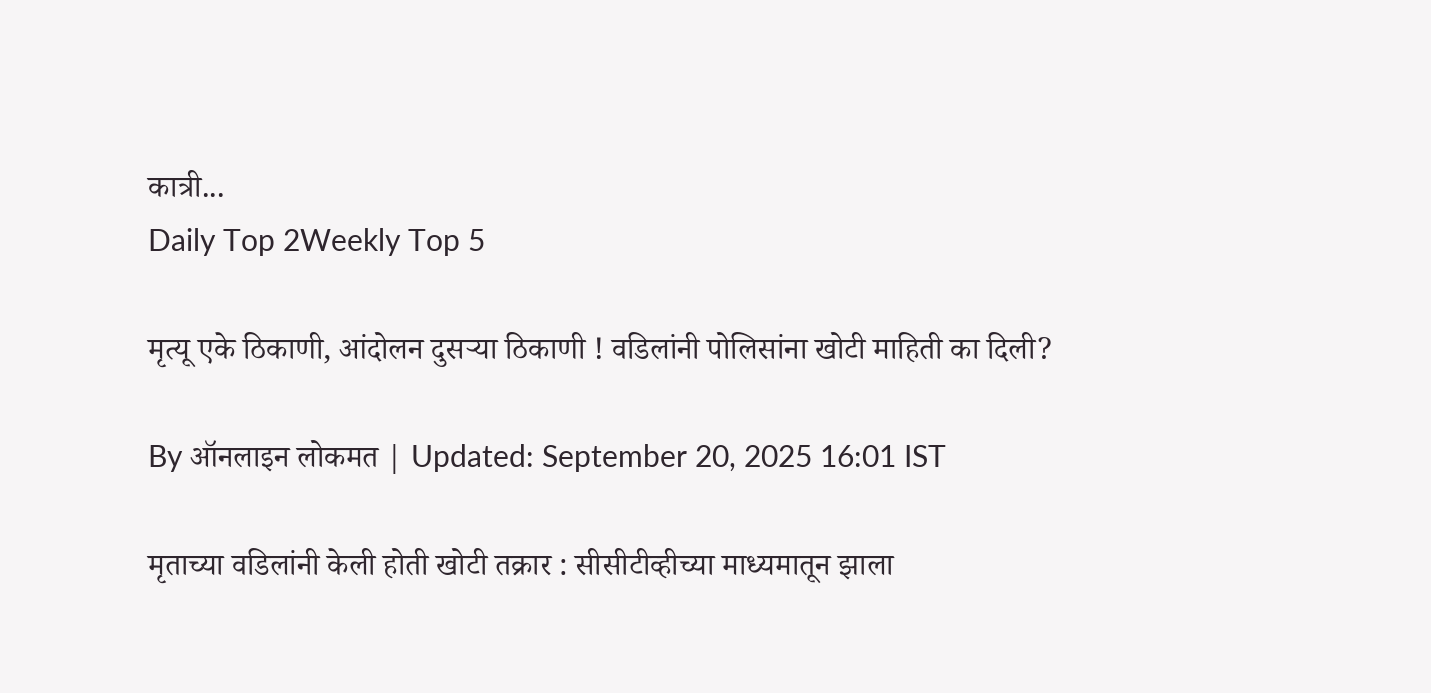कात्री...
Daily Top 2Weekly Top 5

मृत्यू एके ठिकाणी, आंदोलन दुसऱ्या ठिकाणी ! वडिलांनी पोलिसांना खोटी माहिती का दिली?

By ऑनलाइन लोकमत | Updated: September 20, 2025 16:01 IST

मृताच्या वडिलांनी केली होती खोटी तक्रार : सीसीटीव्हीच्या माध्यमातून झाला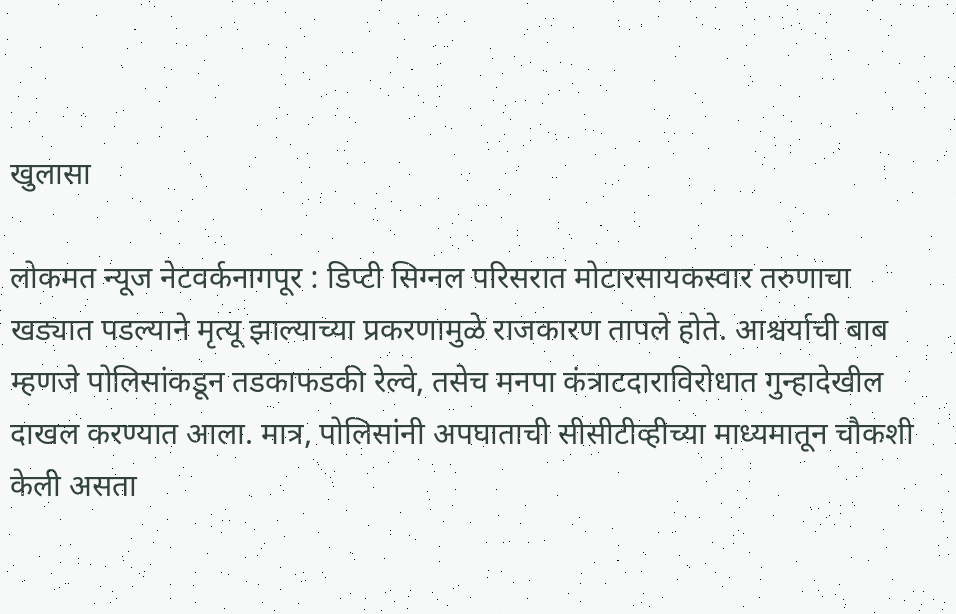खुलासा

लोकमत न्यूज नेटवर्कनागपूर : डिप्टी सिग्नल परिसरात मोटारसायकस्वार तरुणाचा खड्यात पडल्याने मृत्यू झाल्याच्या प्रकरणामुळे राजकारण तापले होते. आश्चर्याची बाब म्हणजे पोलिसांकडून तडकाफडकी रेल्वे, तसेच मनपा कंत्राटदाराविरोधात गुन्हादेखील दाखल करण्यात आला. मात्र, पोलिसांनी अपघाताची सीसीटीव्हीच्या माध्यमातून चौकशी केली असता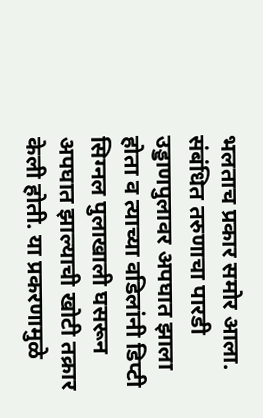भलताच प्रकार समोर आला. संबंधित तरुणाचा पारडी उड्डाणपुलावर अपघात झाला होता व त्याच्या वडिलांनी डिप्टी सिग्नल पुलाखाली घसरून अपघात झाल्याची खोटी तक्रार केली होती. या प्रकरणामुळे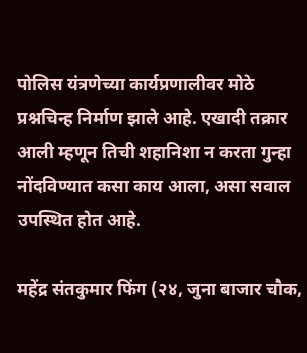पोलिस यंत्रणेच्या कार्यप्रणालीवर मोठे प्रश्नचिन्ह निर्माण झाले आहे. एखादी तक्रार आली म्हणून तिची शहानिशा न करता गुन्हा नोंदविण्यात कसा काय आला, असा सवाल उपस्थित होत आहे.

महेंद्र संतकुमार फिंग (२४, जुना बाजार चौक,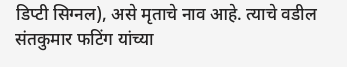डिप्टी सिग्नल), असे मृताचे नाव आहे. त्याचे वडील संतकुमार फटिंग यांच्या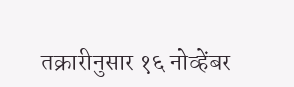तक्रारीनुसार १६ नोव्हेंबर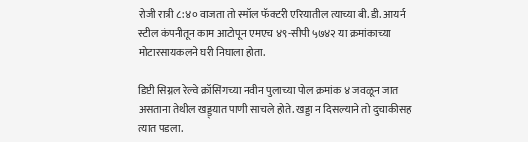रोजी रात्री ८:४० वाजता तो स्मॉल फॅक्टरी एरियातील त्याच्या बी. डी. आयर्न स्टील कंपनीतून काम आटोपून एमएच ४९-सीपी ५७४२ या क्रमांकाच्या मोटारसायकलने घरी निघाला होता.

डिप्टी सिग्नल रेल्वे क्रॉसिंगच्या नवीन पुलाच्या पोल क्रमांक ४ जवळून जात असताना तेथील खड्ड्यात पाणी साचले होते. खड्डा न दिसल्याने तो दुचाकीसह त्यात पडला.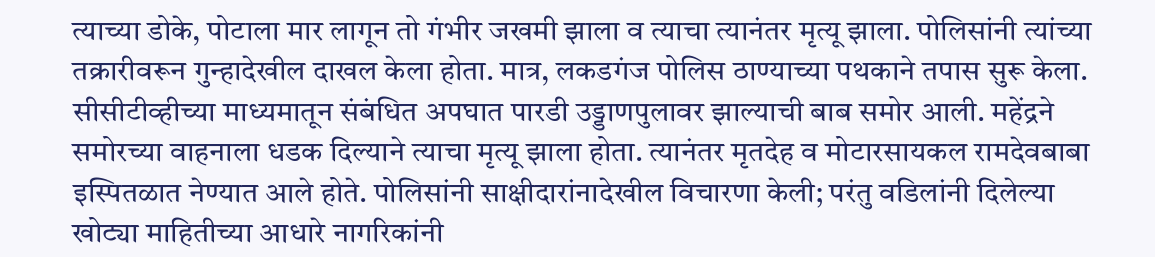त्याच्या डोके, पोटाला मार लागून तो गंभीर जखमी झाला व त्याचा त्यानंतर मृत्यू झाला. पोलिसांनी त्यांच्या तक्रारीवरून गुन्हादेखील दाखल केला होता. मात्र, लकडगंज पोलिस ठाण्याच्या पथकाने तपास सुरू केला. सीसीटीव्हीच्या माध्यमातून संबंधित अपघात पारडी उड्डाणपुलावर झाल्याची बाब समोर आली. महेंद्रने समोरच्या वाहनाला धडक दिल्याने त्याचा मृत्यू झाला होता. त्यानंतर मृतदेह व मोटारसायकल रामदेवबाबा इस्पितळात नेण्यात आले होते. पोलिसांनी साक्षीदारांनादेखील विचारणा केली; परंतु वडिलांनी दिलेल्या खोट्या माहितीच्या आधारे नागरिकांनी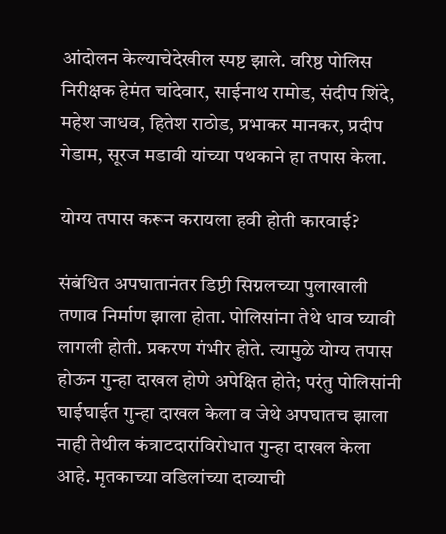आंदोलन केल्याचेदेखील स्पष्ट झाले. वरिष्ठ पोलिस निरीक्षक हेमंत चांदेवार, साईनाथ रामोड, संदीप शिंदे, महेश जाधव, हितेश राठोड, प्रभाकर मानकर, प्रदीप गेडाम, सूरज मडावी यांच्या पथकाने हा तपास केला.

योग्य तपास करून करायला हवी होती कारवाई?

संबंधित अपघातानंतर डिप्टी सिग्नलच्या पुलाखाली तणाव निर्माण झाला होता. पोलिसांना तेथे धाव घ्यावी लागली होती. प्रकरण गंभीर होते. त्यामुळे योग्य तपास होऊन गुन्हा दाखल होणे अपेक्षित होते; परंतु पोलिसांनी घाईघाईत गुन्हा दाखल केला व जेथे अपघातच झाला नाही तेथील कंत्राटदारांविरोधात गुन्हा दाखल केला आहे. मृतकाच्या वडिलांच्या दाव्याची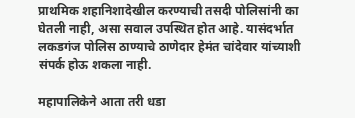प्राथमिक शहानिशादेखील करण्याची तसदी पोलिसांनी का घेतली नाही, असा सवाल उपस्थित होत आहे. यासंदर्भात लकडगंज पोलिस ठाण्याचे ठाणेदार हेमंत चांदेवार यांच्याशी संपर्क होऊ शकला नाही.

महापालिकेने आता तरी धडा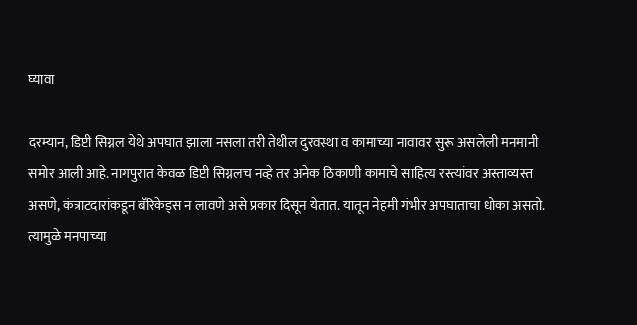घ्यावा

दरम्यान, डिप्टी सिग्नल येथे अपघात झाला नसला तरी तेथील दुरवस्था व कामाच्या नावावर सुरू असलेली मनमानी समोर आली आहे. नागपुरात केवळ डिप्टी सिग्नलच नव्हे तर अनेक ठिकाणी कामाचे साहित्य रस्त्यांवर अस्ताव्यस्त असणे, कंत्राटदारांकडून बॅरिकेड्स न लावणे असे प्रकार दिसून येतात. यातून नेहमी गंभीर अपघाताचा धोका असतो. त्यामुळे मनपाच्या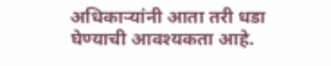अधिकाऱ्यांनी आता तरी धडा घेण्याची आवश्यकता आहे.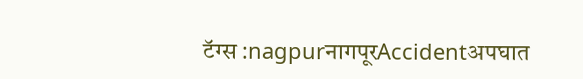टॅग्स :nagpurनागपूरAccidentअपघात